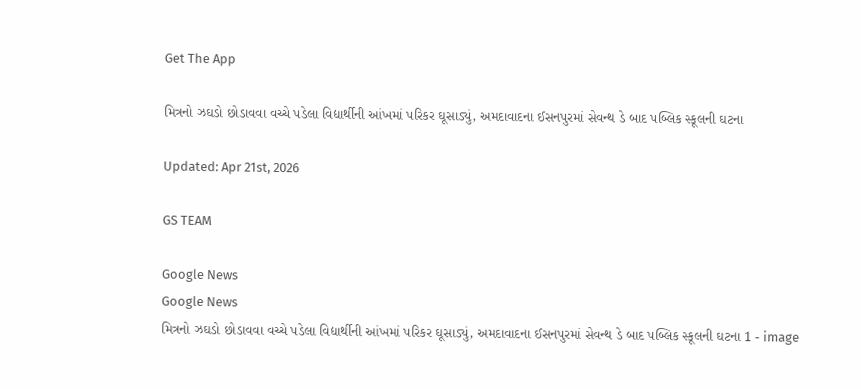Get The App

મિત્રનો ઝઘડો છોડાવવા વચ્ચે પડેલા વિદ્યાર્થીની આંખમાં પરિકર ઘૂસાડ્યું, અમદાવાદના ઈસનપુરમાં સેવન્થ ડે બાદ પબ્લિક સ્કૂલની ઘટના

Updated: Apr 21st, 2026

GS TEAM

Google News
Google News
મિત્રનો ઝઘડો છોડાવવા વચ્ચે પડેલા વિદ્યાર્થીની આંખમાં પરિકર ઘૂસાડ્યું, અમદાવાદના ઈસનપુરમાં સેવન્થ ડે બાદ પબ્લિક સ્કૂલની ઘટના 1 - image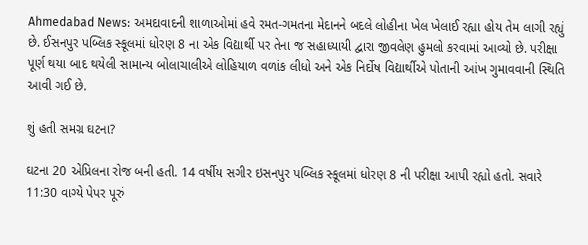Ahmedabad News: અમદાવાદની શાળાઓમાં હવે રમત-ગમતના મેદાનને બદલે લોહીના ખેલ ખેલાઈ રહ્યા હોય તેમ લાગી રહ્યું છે. ઈસનપુર પબ્લિક સ્કૂલમાં ધોરણ 8 ના એક વિદ્યાર્થી પર તેના જ સહાધ્યાયી દ્વારા જીવલેણ હુમલો કરવામાં આવ્યો છે. પરીક્ષા પૂર્ણ થયા બાદ થયેલી સામાન્ય બોલાચાલીએ લોહિયાળ વળાંક લીધો અને એક નિર્દોષ વિદ્યાર્થીએ પોતાની આંખ ગુમાવવાની સ્થિતિ આવી ગઈ છે.

શું હતી સમગ્ર ઘટના?

ઘટના 20 એપ્રિલના રોજ બની હતી. 14 વર્ષીય સગીર ઇસનપુર પબ્લિક સ્કૂલમાં ધોરણ 8 ની પરીક્ષા આપી રહ્યો હતો. સવારે 11:30 વાગ્યે પેપર પૂરું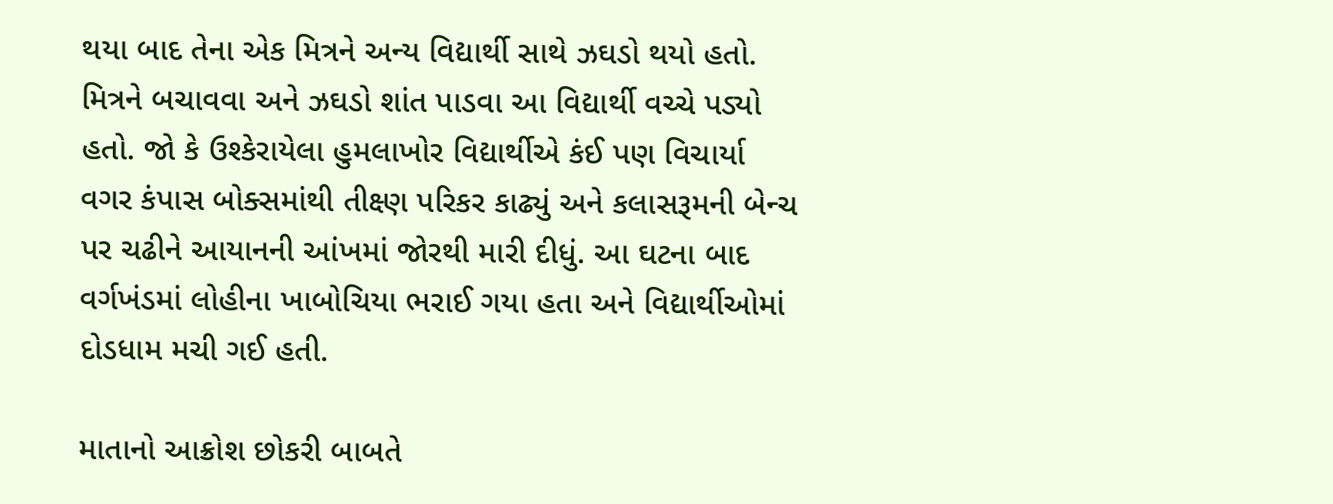થયા બાદ તેના એક મિત્રને અન્ય વિદ્યાર્થી સાથે ઝઘડો થયો હતો. મિત્રને બચાવવા અને ઝઘડો શાંત પાડવા આ વિદ્યાર્થી વચ્ચે પડ્યો હતો. જો કે ઉશ્કેરાયેલા હુમલાખોર વિદ્યાર્થીએ કંઈ પણ વિચાર્યા વગર કંપાસ બોક્સમાંથી તીક્ષ્ણ પરિકર કાઢ્યું અને કલાસરૂમની બેન્ચ પર ચઢીને આયાનની આંખમાં જોરથી મારી દીધું. આ ઘટના બાદ વર્ગખંડમાં લોહીના ખાબોચિયા ભરાઈ ગયા હતા અને વિદ્યાર્થીઓમાં દોડધામ મચી ગઈ હતી.

માતાનો આક્રોશ છોકરી બાબતે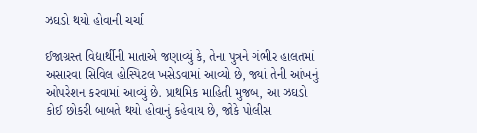ઝઘડો થયો હોવાની ચર્ચા

ઈજાગ્રસ્ત વિદ્યાર્થીની માતાએ જણાવ્યું કે, તેના પુત્રને ગંભીર હાલતમાં અસારવા સિવિલ હોસ્પિટલ ખસેડવામાં આવ્યો છે, જ્યાં તેની આંખનું ઓપરેશન કરવામાં આવ્યું છે. પ્રાથમિક માહિતી મુજબ, આ ઝઘડો કોઈ છોકરી બાબતે થયો હોવાનું કહેવાય છે, જોકે પોલીસ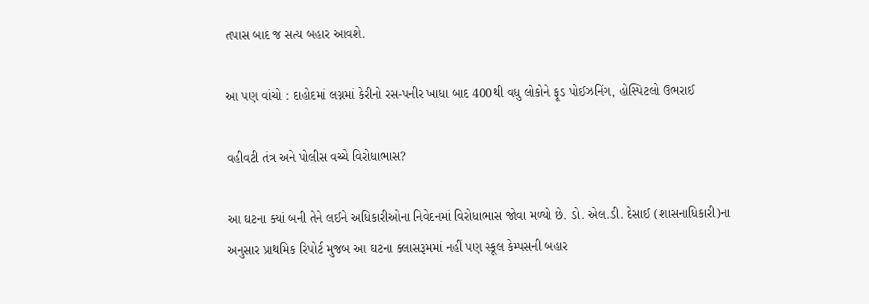તપાસ બાદ જ સત્ય બહાર આવશે.

આ પણ વાંચો : દાહોદમાં લગ્નમાં કેરીનો રસ-પનીર ખાધા બાદ 400થી વધુ લોકોને ફૂડ પોઈઝનિંગ, હોસ્પિટલો ઉભરાઈ

વહીવટી તંત્ર અને પોલીસ વચ્ચે વિરોધાભાસ?

આ ઘટના ક્યાં બની તેને લઈને અધિકારીઓના નિવેદનમાં વિરોધાભાસ જોવા મળ્યો છે. ડો. એલ.ડી. દેસાઈ (શાસનાધિકારી)ના અનુસાર પ્રાથમિક રિપોર્ટ મુજબ આ ઘટના ક્લાસરૂમમાં નહીં પણ સ્કૂલ કેમ્પસની બહાર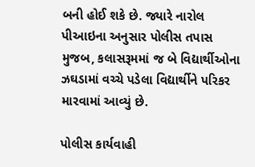બની હોઈ શકે છે. જ્યારે નારોલ પીઆઇના અનુસાર પોલીસ તપાસ મુજબ, કલાસરૂમમાં જ બે વિદ્યાર્થીઓના ઝઘડામાં વચ્ચે પડેલા વિદ્યાર્થીને પરિકર મારવામાં આવ્યું છે.

પોલીસ કાર્યવાહી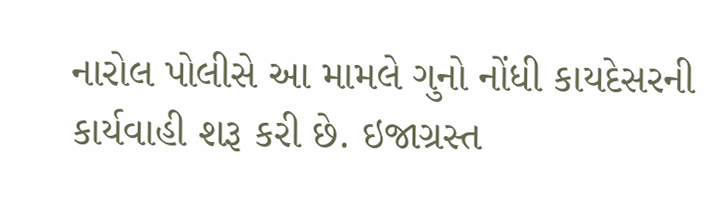નારોલ પોલીસે આ મામલે ગુનો નોંધી કાયદેસરની કાર્યવાહી શરૂ કરી છે. ઇજાગ્રસ્ત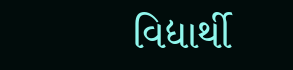વિદ્યાર્થી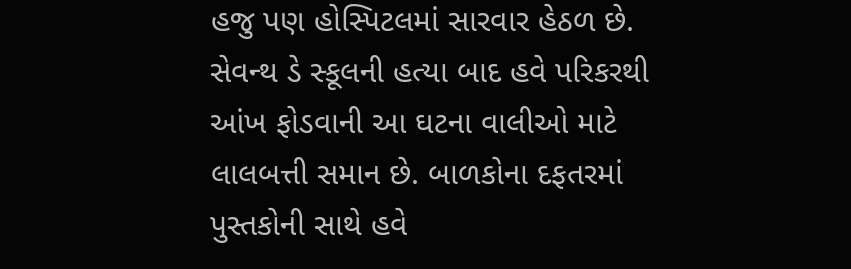હજુ પણ હોસ્પિટલમાં સારવાર હેઠળ છે. સેવન્થ ડે સ્કૂલની હત્યા બાદ હવે પરિકરથી આંખ ફોડવાની આ ઘટના વાલીઓ માટે લાલબત્તી સમાન છે. બાળકોના દફતરમાં પુસ્તકોની સાથે હવે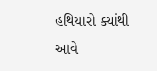હથિયારો ક્યાંથી આવે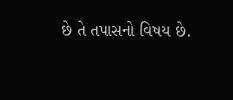છે તે તપાસનો વિષય છે.